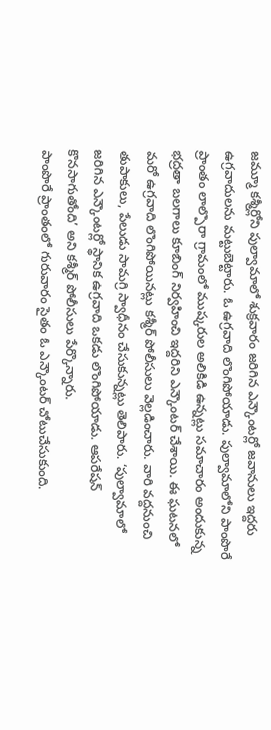జమ్మూ కశ్మీర్లోని పుల్వామాలో శుక్రవారం జరిగిన ఎన్కౌంటర్లో జవానులు ఇద్దరు ఉగ్రవాదులను మట్టుబెట్టారు. ఓ ఉగ్రవాది లొంగిపోయాడు. పుల్వామాలోని పాంపొరే ప్రాంతం లాల్పొరా గ్రామంలో ముష్కరుల అలికిడి ఉన్నట్లు సమాచారం అందుకున్న భద్రతా బలగాలు కూబింగ్ నిర్వహించి ఇద్దరిని ఎన్కౌంటర్ చేశాయి. ఈ ఘటనలో మరో ఉగ్రవాది లొంగిపోయినట్లు కశ్మీర్ పోలీసులు వెల్లడించారు. వారి వద్దనుంచి తుపాకులు, పేలుడు సామగ్రి స్వాధీనం చేసుకున్నట్లు తెలిపారు. ‘పుల్వామాలో జరిగిన ఎన్కౌంటర్లో స్థానిక ఉగ్రవాది ఒకడు లొంగిపోయాడు. ఆపరేషన్ కొనసాగుతోంది’ అని కశ్మీర్ పోలీసులు పేర్కొన్నారు.
పాంపొరే ప్రాంతంలో గురువారం సైతం ఓ ఎన్కౌంటర్ చోటుచేసుకుంది.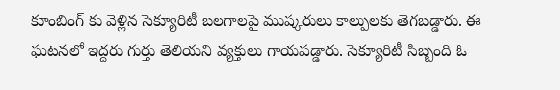కూంబింగ్ కు వెళ్లిన సెక్యూరిటీ బలగాలపై ముష్కరులు కాల్పులకు తెగబడ్డారు. ఈ ఘటనలో ఇద్దరు గుర్తు తెలియని వ్యక్తులు గాయపడ్డారు. సెక్యూరిటీ సిబ్బంది ఓ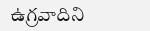ఉగ్రవాదిని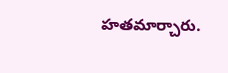హతమార్చారు.